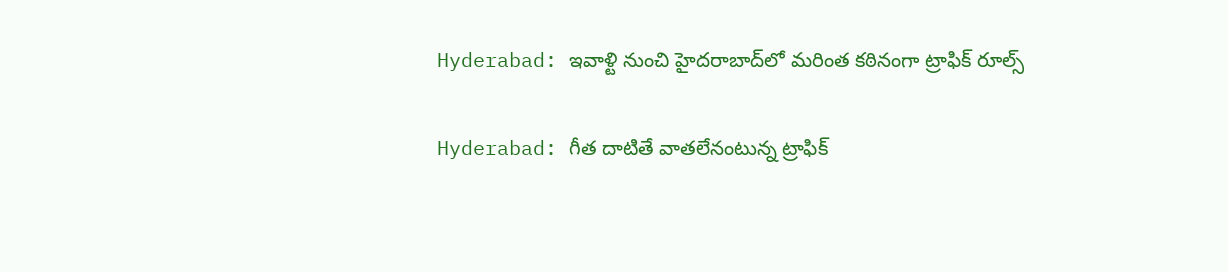Hyderabad: ఇవాళ్టి నుంచి హైదరాబాద్‌లో మరింత కఠినంగా ట్రాఫిక్ రూల్స్

Hyderabad: గీత దాటితే వాతలేనంటున్న ట్రాఫిక్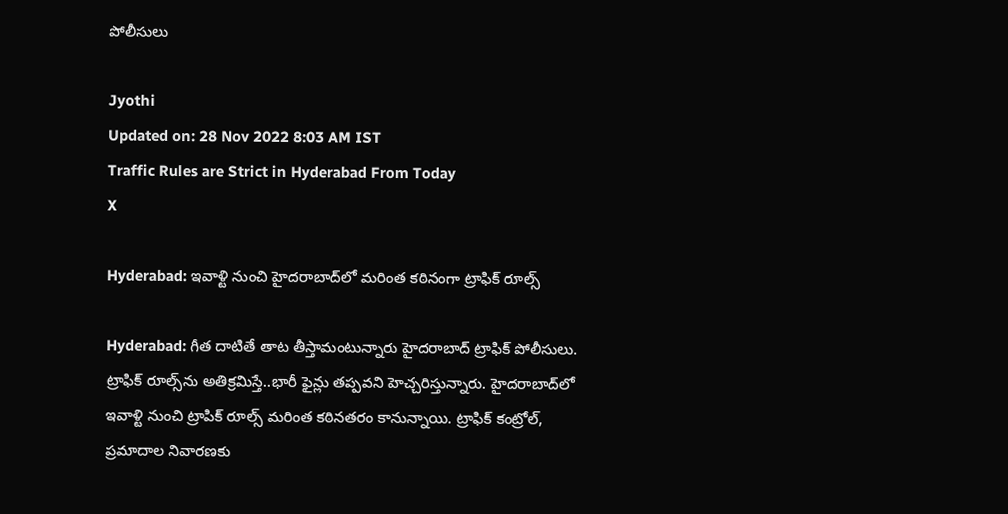పోలీసులు

Jyothi
Updated on: 28 Nov 2022 8:03 AM IST
Traffic Rules are Strict in Hyderabad From Today
X

Hyderabad: ఇవాళ్టి నుంచి హైదరాబాద్‌లో మరింత కఠినంగా ట్రాఫిక్ రూల్స్

Hyderabad: గీత దాటితే తాట తీస్తామంటున్నారు హైదరాబాద్ ట్రాఫిక్ పోలీసులు. ట్రాఫిక్ రూల్స్‌ను అతిక్రమిస్తే..భారీ ఫైన్లు తప్పవని హెచ్చరిస్తున్నారు. హైదరాబాద్‌లో ఇవాళ్టి నుంచి ట్రాపిక్ రూల్స్ మరింత కఠినతరం కానున్నాయి. ట్రాఫిక్ కంట్రోల్, ప్రమాదాల నివారణకు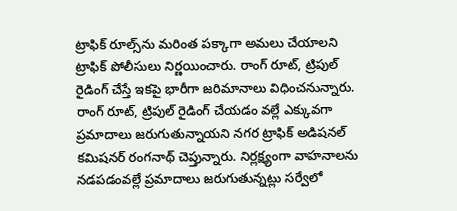ట్రాఫిక్ రూల్స్‌ను మరింత పక్కాగా అమలు చేయాలని ట్రాఫిక్ పోలీసులు నిర్ణయించారు. రాంగ్ రూట్, ట్రిపుల్ రైడింగ్ చేస్తే ఇకపై భారీగా జరిమానాలు విధించనున్నారు. రాంగ్ రూట్, ట్రిపుల్ రైడింగ్ చేయడం వల్లే ఎక్కువగా ప్రమాదాలు జరుగుతున్నాయని నగర ట్రాఫిక్ అడిషనల్ కమిషనర్ రంగనాథ్ చెప్తున్నారు. నిర్లక్ష్యంగా వాహనాలను నడపడంవల్లే ప్రమాదాలు జరుగుతున్నట్లు సర్వేలో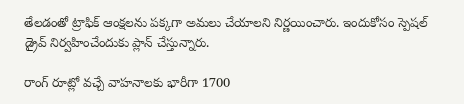తేలడంతో ట్రాఫిక్ ఆంక్షలను పక్కగా అమలు చేయాలని నిర్ణయించారు. ఇందుకోసం స్పెషల్ డ్రైవ్ నిర్వహించేందుకు ప్లాన్ చేస్తున్నారు.

రాంగ్ రూట్లో వచ్చే వాహనాలకు భారీగా 1700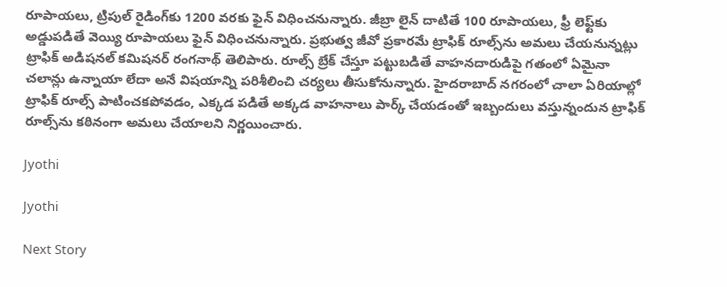రూపాయలు, ట్రిపుల్ రైడింగ్‌కు 1200 వరకు ఫైన్ విధించనున్నారు. జీబ్రా లైన్ దాటితే 100 రూపాయలు, ఫ్రీ లెఫ్ట్‌కు అడ్డుపడితే వెయ్యి రూపాయలు ఫైన్ విధించనున్నారు. ప్రభుత్వ జీవో ప్రకారమే ట్రాఫిక్ రూల్స్‌ను అమలు చేయనున్నట్లు ట్రాఫిక్ అడిషనల్ కమిషనర్ రంగనాథ్ తెలిపారు. రూల్స్‌ బ్రేక్ చేస్తూ పట్టుబడితే వాహనదారుడిపై గతంలో ఏమైనా చలాన్లు ఉన్నాయా లేదా అనే విషయాన్ని పరిశీలించి చర్యలు తీసుకోనున్నారు. హైదరాబాద్ నగరంలో చాలా ఏరియాల్లో ట్రాఫిక్ రూల్స్ పాటించకపోవడం, ఎక్కడ పడితే అక్కడ వాహనాలు పార్క్ చేయడంతో ఇబ్బందులు వస్తున్నందున ట్రాఫిక్ రూల్స్‌ను కఠినంగా అమలు చేయాలని నిర్ణయించారు.

Jyothi

Jyothi

Next Story